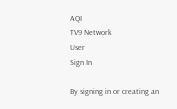AQI
TV9 Network
User
Sign In

By signing in or creating an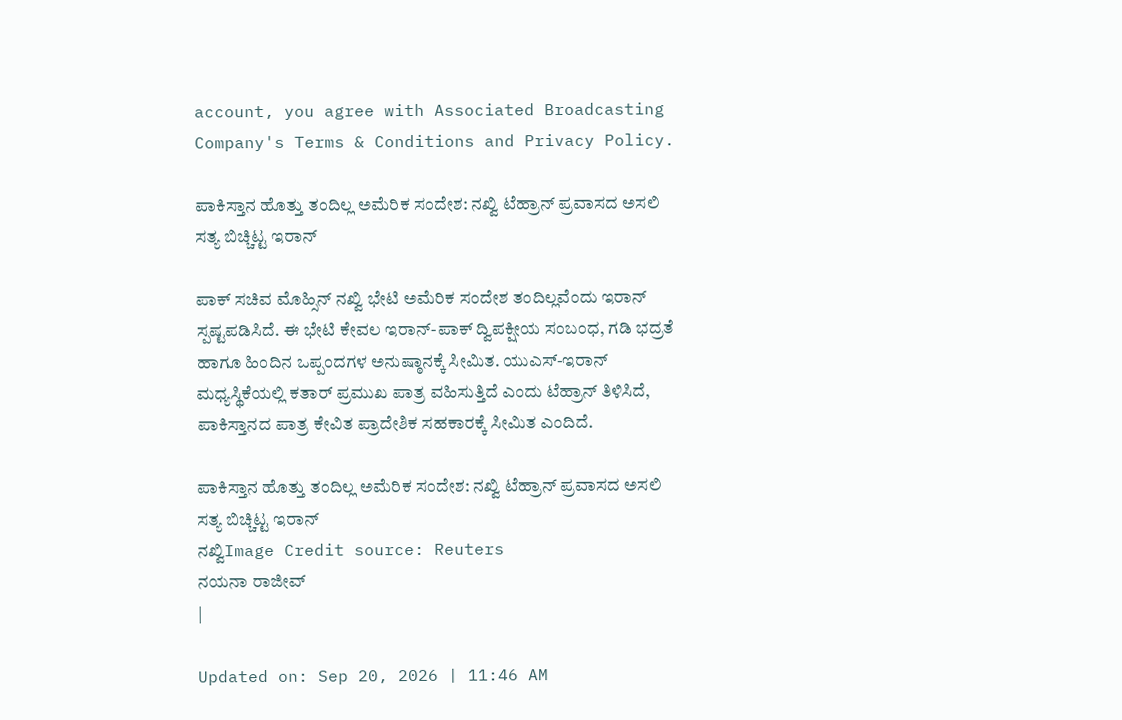account, you agree with Associated Broadcasting Company's Terms & Conditions and Privacy Policy.

ಪಾಕಿಸ್ತಾನ ಹೊತ್ತು ತಂದಿಲ್ಲ ಅಮೆರಿಕ ಸಂದೇಶ: ನಖ್ವಿ ಟೆಹ್ರಾನ್ ಪ್ರವಾಸದ ಅಸಲಿ ಸತ್ಯ ಬಿಚ್ಚಿಟ್ಟ ಇರಾನ್

ಪಾಕ್ ಸಚಿವ ಮೊಹ್ಸಿನ್ ನಖ್ವಿ ಭೇಟಿ ಅಮೆರಿಕ ಸಂದೇಶ ತಂದಿಲ್ಲವೆಂದು ಇರಾನ್ ಸ್ಪಷ್ಟಪಡಿಸಿದೆ. ಈ ಭೇಟಿ ಕೇವಲ ಇರಾನ್-ಪಾಕ್ ದ್ವಿಪಕ್ಷೀಯ ಸಂಬಂಧ, ಗಡಿ ಭದ್ರತೆ ಹಾಗೂ ಹಿಂದಿನ ಒಪ್ಪಂದಗಳ ಅನುಷ್ಠಾನಕ್ಕೆ ಸೀಮಿತ. ಯುಎಸ್-ಇರಾನ್ ಮಧ್ಯಸ್ಥಿಕೆಯಲ್ಲಿ ಕತಾರ್ ಪ್ರಮುಖ ಪಾತ್ರ ವಹಿಸುತ್ತಿದೆ ಎಂದು ಟೆಹ್ರಾನ್ ತಿಳಿಸಿದೆ, ಪಾಕಿಸ್ತಾನದ ಪಾತ್ರ ಕೇವಿತ ಪ್ರಾದೇಶಿಕ ಸಹಕಾರಕ್ಕೆ ಸೀಮಿತ ಎಂದಿದೆ.

ಪಾಕಿಸ್ತಾನ ಹೊತ್ತು ತಂದಿಲ್ಲ ಅಮೆರಿಕ ಸಂದೇಶ: ನಖ್ವಿ ಟೆಹ್ರಾನ್ ಪ್ರವಾಸದ ಅಸಲಿ ಸತ್ಯ ಬಿಚ್ಚಿಟ್ಟ ಇರಾನ್
ನಖ್ವಿImage Credit source: Reuters
ನಯನಾ ರಾಜೀವ್
|

Updated on: Sep 20, 2026 | 11:46 AM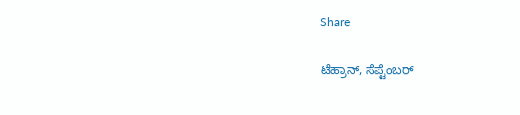Share

ಟೆಹ್ರಾನ್, ಸೆಪ್ಟೆಂಬರ್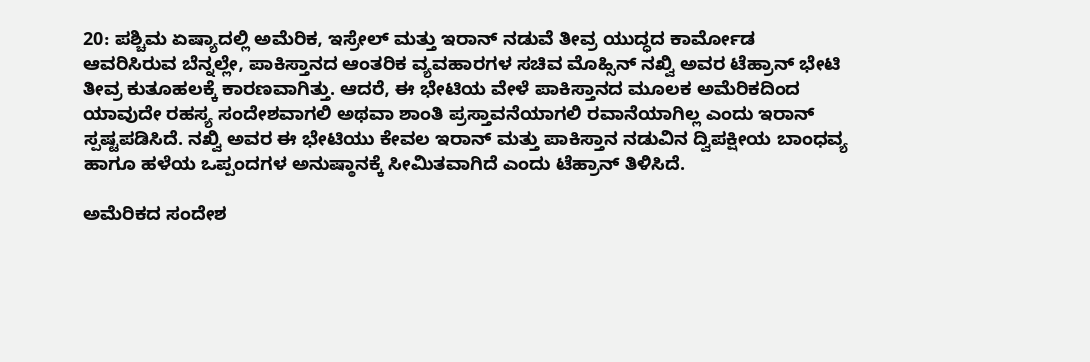20: ಪಶ್ಚಿಮ ಏಷ್ಯಾದಲ್ಲಿ ಅಮೆರಿಕ, ಇಸ್ರೇಲ್ ಮತ್ತು ಇರಾನ್ ನಡುವೆ ತೀವ್ರ ಯುದ್ಧದ ಕಾರ್ಮೋಡ ಆವರಿಸಿರುವ ಬೆನ್ನಲ್ಲೇ, ಪಾಕಿಸ್ತಾನದ ಆಂತರಿಕ ವ್ಯವಹಾರಗಳ ಸಚಿವ ಮೊಹ್ಸಿನ್ ನಖ್ವಿ ಅವರ ಟೆಹ್ರಾನ್ ಭೇಟಿ ತೀವ್ರ ಕುತೂಹಲಕ್ಕೆ ಕಾರಣವಾಗಿತ್ತು. ಆದರೆ, ಈ ಭೇಟಿಯ ವೇಳೆ ಪಾಕಿಸ್ತಾನದ ಮೂಲಕ ಅಮೆರಿಕದಿಂದ ಯಾವುದೇ ರಹಸ್ಯ ಸಂದೇಶವಾಗಲಿ ಅಥವಾ ಶಾಂತಿ ಪ್ರಸ್ತಾವನೆಯಾಗಲಿ ರವಾನೆಯಾಗಿಲ್ಲ ಎಂದು ಇರಾನ್ ಸ್ಪಷ್ಟಪಡಿಸಿದೆ. ನಖ್ವಿ ಅವರ ಈ ಭೇಟಿಯು ಕೇವಲ ಇರಾನ್ ಮತ್ತು ಪಾಕಿಸ್ತಾನ ನಡುವಿನ ದ್ವಿಪಕ್ಷೀಯ ಬಾಂಧವ್ಯ ಹಾಗೂ ಹಳೆಯ ಒಪ್ಪಂದಗಳ ಅನುಷ್ಠಾನಕ್ಕೆ ಸೀಮಿತವಾಗಿದೆ ಎಂದು ಟೆಹ್ರಾನ್ ತಿಳಿಸಿದೆ.

ಅಮೆರಿಕದ ಸಂದೇಶ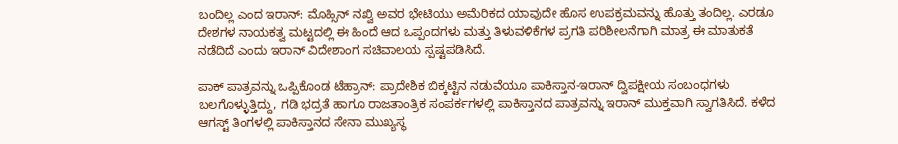ಬಂದಿಲ್ಲ ಎಂದ ಇರಾನ್: ಮೊಹ್ಸಿನ್ ನಖ್ವಿ ಅವರ ಭೇಟಿಯು ಅಮೆರಿಕದ ಯಾವುದೇ ಹೊಸ ಉಪಕ್ರಮವನ್ನು ಹೊತ್ತು ತಂದಿಲ್ಲ. ಎರಡೂ ದೇಶಗಳ ನಾಯಕತ್ವ ಮಟ್ಟದಲ್ಲಿ ಈ ಹಿಂದೆ ಆದ ಒಪ್ಪಂದಗಳು ಮತ್ತು ತಿಳುವಳಿಕೆಗಳ ಪ್ರಗತಿ ಪರಿಶೀಲನೆಗಾಗಿ ಮಾತ್ರ ಈ ಮಾತುಕತೆ ನಡೆದಿದೆ ಎಂದು ಇರಾನ್ ವಿದೇಶಾಂಗ ಸಚಿವಾಲಯ ಸ್ಪಷ್ಟಪಡಿಸಿದೆ.

ಪಾಕ್ ಪಾತ್ರವನ್ನು ಒಪ್ಪಿಕೊಂಡ ಟೆಹ್ರಾನ್: ಪ್ರಾದೇಶಿಕ ಬಿಕ್ಕಟ್ಟಿನ ನಡುವೆಯೂ ಪಾಕಿಸ್ತಾನ-ಇರಾನ್ ದ್ವಿಪಕ್ಷೀಯ ಸಂಬಂಧಗಳು ಬಲಗೊಳ್ಳುತ್ತಿದ್ದು, ಗಡಿ ಭದ್ರತೆ ಹಾಗೂ ರಾಜತಾಂತ್ರಿಕ ಸಂಪರ್ಕಗಳಲ್ಲಿ ಪಾಕಿಸ್ತಾನದ ಪಾತ್ರವನ್ನು ಇರಾನ್ ಮುಕ್ತವಾಗಿ ಸ್ವಾಗತಿಸಿದೆ. ಕಳೆದ ಆಗಸ್ಟ್ ತಿಂಗಳಲ್ಲಿ ಪಾಕಿಸ್ತಾನದ ಸೇನಾ ಮುಖ್ಯಸ್ಥ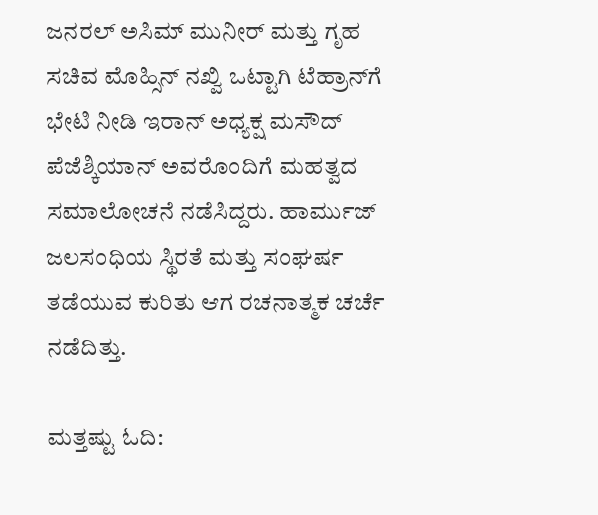ಜನರಲ್ ಅಸಿಮ್ ಮುನೀರ್ ಮತ್ತು ಗೃಹ ಸಚಿವ ಮೊಹ್ಸಿನ್ ನಖ್ವಿ ಒಟ್ಟಾಗಿ ಟೆಹ್ರಾನ್‌ಗೆ ಭೇಟಿ ನೀಡಿ ಇರಾನ್ ಅಧ್ಯಕ್ಷ ಮಸೌದ್ ಪೆಜೆಶ್ಕಿಯಾನ್ ಅವರೊಂದಿಗೆ ಮಹತ್ವದ ಸಮಾಲೋಚನೆ ನಡೆಸಿದ್ದರು. ಹಾರ್ಮುಜ್ ಜಲಸಂಧಿಯ ಸ್ಥಿರತೆ ಮತ್ತು ಸಂಘರ್ಷ ತಡೆಯುವ ಕುರಿತು ಆಗ ರಚನಾತ್ಮಕ ಚರ್ಚೆ ನಡೆದಿತ್ತು.

ಮತ್ತಷ್ಟು ಓದಿ: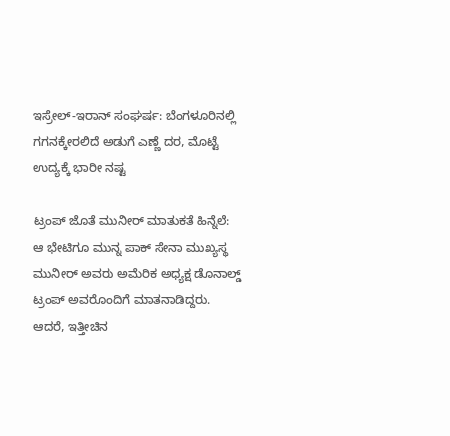ಇಸ್ರೇಲ್-ಇರಾನ್ ಸಂಘರ್ಷ: ಬೆಂಗಳೂರಿನಲ್ಲಿ ಗಗನಕ್ಕೇರಲಿದೆ ಅಡುಗೆ ಎಣ್ಣೆ ದರ, ಮೊಟ್ಟೆ ಉದ್ಯಕ್ಕೆ ಭಾರೀ ನಷ್ಟ

ಟ್ರಂಪ್ ಜೊತೆ ಮುನೀರ್ ಮಾತುಕತೆ ಹಿನ್ನೆಲೆ: ಆ ಭೇಟಿಗೂ ಮುನ್ನ ಪಾಕ್ ಸೇನಾ ಮುಖ್ಯಸ್ಥ ಮುನೀರ್ ಅವರು ಅಮೆರಿಕ ಅಧ್ಯಕ್ಷ ಡೊನಾಲ್ಡ್ ಟ್ರಂಪ್ ಅವರೊಂದಿಗೆ ಮಾತನಾಡಿದ್ದರು. ಆದರೆ, ಇತ್ತೀಚಿನ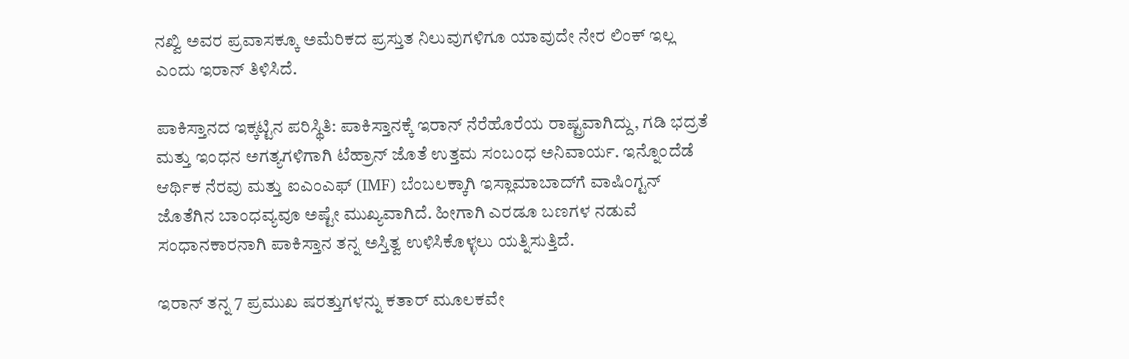ನಖ್ವಿ ಅವರ ಪ್ರವಾಸಕ್ಕೂ ಅಮೆರಿಕದ ಪ್ರಸ್ತುತ ನಿಲುವುಗಳಿಗೂ ಯಾವುದೇ ನೇರ ಲಿಂಕ್ ಇಲ್ಲ ಎಂದು ಇರಾನ್ ತಿಳಿಸಿದೆ.

ಪಾಕಿಸ್ತಾನದ ಇಕ್ಕಟ್ಟಿನ ಪರಿಸ್ಥಿತಿ: ಪಾಕಿಸ್ತಾನಕ್ಕೆ ಇರಾನ್ ನೆರೆಹೊರೆಯ ರಾಷ್ಟ್ರವಾಗಿದ್ದು, ಗಡಿ ಭದ್ರತೆ ಮತ್ತು ಇಂಧನ ಅಗತ್ಯಗಳಿಗಾಗಿ ಟೆಹ್ರಾನ್ ಜೊತೆ ಉತ್ತಮ ಸಂಬಂಧ ಅನಿವಾರ್ಯ. ಇನ್ನೊಂದೆಡೆ ಆರ್ಥಿಕ ನೆರವು ಮತ್ತು ಐಎಂಎಫ್ (IMF) ಬೆಂಬಲಕ್ಕಾಗಿ ಇಸ್ಲಾಮಾಬಾದ್‌ಗೆ ವಾಷಿಂಗ್ಟನ್ ಜೊತೆಗಿನ ಬಾಂಧವ್ಯವೂ ಅಷ್ಟೇ ಮುಖ್ಯವಾಗಿದೆ. ಹೀಗಾಗಿ ಎರಡೂ ಬಣಗಳ ನಡುವೆ ಸಂಧಾನಕಾರನಾಗಿ ಪಾಕಿಸ್ತಾನ ತನ್ನ ಅಸ್ತಿತ್ವ ಉಳಿಸಿಕೊಳ್ಳಲು ಯತ್ನಿಸುತ್ತಿದೆ.

ಇರಾನ್ ತನ್ನ 7 ಪ್ರಮುಖ ಷರತ್ತುಗಳನ್ನು ಕತಾರ್ ಮೂಲಕವೇ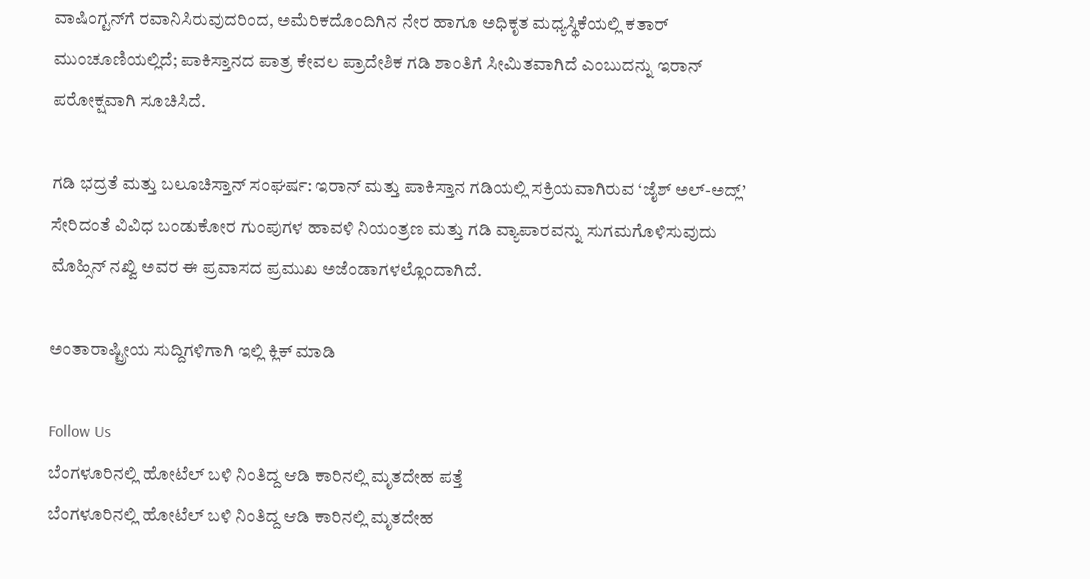ವಾಷಿಂಗ್ಟನ್‌ಗೆ ರವಾನಿಸಿರುವುದರಿಂದ, ಅಮೆರಿಕದೊಂದಿಗಿನ ನೇರ ಹಾಗೂ ಅಧಿಕೃತ ಮಧ್ಯಸ್ಥಿಕೆಯಲ್ಲಿ ಕತಾರ್ ಮುಂಚೂಣಿಯಲ್ಲಿದೆ; ಪಾಕಿಸ್ತಾನದ ಪಾತ್ರ ಕೇವಲ ಪ್ರಾದೇಶಿಕ ಗಡಿ ಶಾಂತಿಗೆ ಸೀಮಿತವಾಗಿದೆ ಎಂಬುದನ್ನು ಇರಾನ್ ಪರೋಕ್ಷವಾಗಿ ಸೂಚಿಸಿದೆ.

ಗಡಿ ಭದ್ರತೆ ಮತ್ತು ಬಲೂಚಿಸ್ತಾನ್ ಸಂಘರ್ಷ: ಇರಾನ್ ಮತ್ತು ಪಾಕಿಸ್ತಾನ ಗಡಿಯಲ್ಲಿ ಸಕ್ರಿಯವಾಗಿರುವ ‘ಜೈಶ್ ಅಲ್-ಅದ್ಲ್’ ಸೇರಿದಂತೆ ವಿವಿಧ ಬಂಡುಕೋರ ಗುಂಪುಗಳ ಹಾವಳಿ ನಿಯಂತ್ರಣ ಮತ್ತು ಗಡಿ ವ್ಯಾಪಾರವನ್ನು ಸುಗಮಗೊಳಿಸುವುದು ಮೊಹ್ಸಿನ್ ನಖ್ವಿ ಅವರ ಈ ಪ್ರವಾಸದ ಪ್ರಮುಖ ಅಜೆಂಡಾಗಳಲ್ಲೊಂದಾಗಿದೆ.

ಅಂತಾರಾಷ್ಟ್ರೀಯ ಸುದ್ದಿಗಳಿಗಾಗಿ ಇಲ್ಲಿ ಕ್ಲಿಕ್ ಮಾಡಿ

Follow Us
ಬೆಂಗಳೂರಿನಲ್ಲಿ ಹೋಟೆಲ್ ಬಳಿ ನಿಂತಿದ್ದ ಆಡಿ ಕಾರಿನಲ್ಲಿ ಮೃತದೇಹ ಪತ್ತೆ
ಬೆಂಗಳೂರಿನಲ್ಲಿ ಹೋಟೆಲ್ ಬಳಿ ನಿಂತಿದ್ದ ಆಡಿ ಕಾರಿನಲ್ಲಿ ಮೃತದೇಹ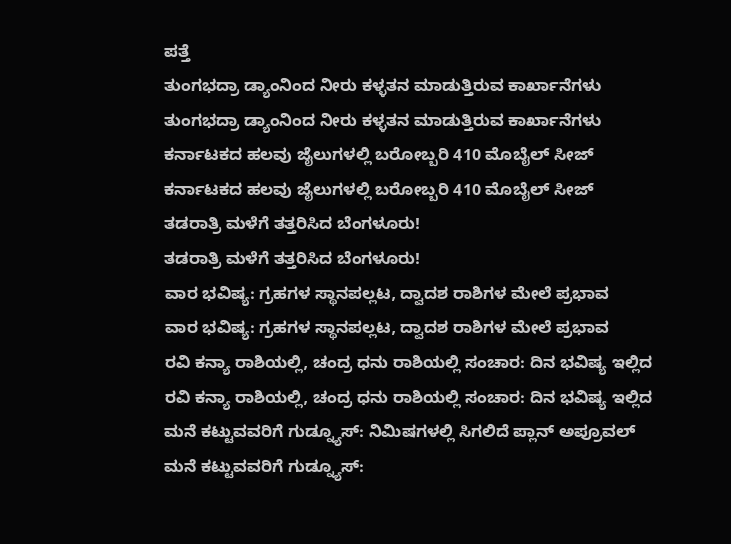ಪತ್ತೆ
ತುಂಗಭದ್ರಾ ಡ್ಯಾಂನಿಂದ ನೀರು ಕಳ್ಳತನ ಮಾಡುತ್ತಿರುವ ಕಾರ್ಖಾನೆಗಳು
ತುಂಗಭದ್ರಾ ಡ್ಯಾಂನಿಂದ ನೀರು ಕಳ್ಳತನ ಮಾಡುತ್ತಿರುವ ಕಾರ್ಖಾನೆಗಳು
ಕರ್ನಾಟಕದ ಹಲವು ಜೈಲುಗಳಲ್ಲಿ ಬರೋಬ್ಬರಿ 410 ಮೊಬೈಲ್‌ ಸೀಜ್
ಕರ್ನಾಟಕದ ಹಲವು ಜೈಲುಗಳಲ್ಲಿ ಬರೋಬ್ಬರಿ 410 ಮೊಬೈಲ್‌ ಸೀಜ್
ತಡರಾತ್ರಿ ಮಳೆಗೆ ತತ್ತರಿಸಿದ ಬೆಂಗಳೂರು!
ತಡರಾತ್ರಿ ಮಳೆಗೆ ತತ್ತರಿಸಿದ ಬೆಂಗಳೂರು!
ವಾರ ಭವಿಷ್ಯ: ಗ್ರಹಗಳ ಸ್ಥಾನಪಲ್ಲಟ, ದ್ವಾದಶ ರಾಶಿಗಳ ಮೇಲೆ ಪ್ರಭಾವ
ವಾರ ಭವಿಷ್ಯ: ಗ್ರಹಗಳ ಸ್ಥಾನಪಲ್ಲಟ, ದ್ವಾದಶ ರಾಶಿಗಳ ಮೇಲೆ ಪ್ರಭಾವ
ರವಿ ಕನ್ಯಾ ರಾಶಿಯಲ್ಲಿ, ಚಂದ್ರ ಧನು ರಾಶಿಯಲ್ಲಿ ಸಂಚಾರ: ದಿನ ಭವಿಷ್ಯ ಇಲ್ಲಿದ
ರವಿ ಕನ್ಯಾ ರಾಶಿಯಲ್ಲಿ, ಚಂದ್ರ ಧನು ರಾಶಿಯಲ್ಲಿ ಸಂಚಾರ: ದಿನ ಭವಿಷ್ಯ ಇಲ್ಲಿದ
ಮನೆ ಕಟ್ಟುವವರಿಗೆ ಗುಡ್ನ್ಯೂಸ್: ನಿಮಿಷಗಳಲ್ಲಿ ಸಿಗಲಿದೆ ಪ್ಲಾನ್ ಅಪ್ರೂವಲ್
ಮನೆ ಕಟ್ಟುವವರಿಗೆ ಗುಡ್ನ್ಯೂಸ್: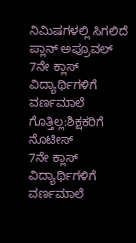ನಿಮಿಷಗಳಲ್ಲಿ ಸಿಗಲಿದೆ ಪ್ಲಾನ್ ಅಪ್ರೂವಲ್
7ನೇ ಕ್ಲಾಸ್ ವಿದ್ಯಾರ್ಥಿಗಳಿಗೆ ವರ್ಣಮಾಲೆ ಗೊತ್ತಿಲ್ಲ:ಶಿಕ್ಷಕರಿಗೆ ನೊಟೀಸ್
7ನೇ ಕ್ಲಾಸ್ ವಿದ್ಯಾರ್ಥಿಗಳಿಗೆ ವರ್ಣಮಾಲೆ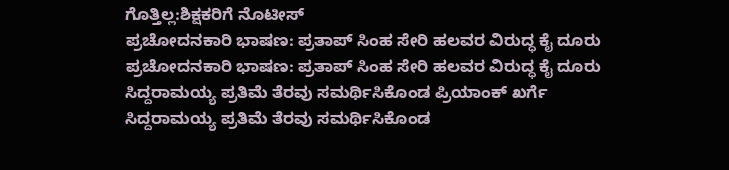ಗೊತ್ತಿಲ್ಲ:ಶಿಕ್ಷಕರಿಗೆ ನೊಟೀಸ್
ಪ್ರಚೋದನಕಾರಿ ಭಾಷಣ: ಪ್ರತಾಪ್ ಸಿಂಹ ಸೇರಿ ಹಲವರ ವಿರುದ್ಧ ಕೈ ದೂರು
ಪ್ರಚೋದನಕಾರಿ ಭಾಷಣ: ಪ್ರತಾಪ್ ಸಿಂಹ ಸೇರಿ ಹಲವರ ವಿರುದ್ಧ ಕೈ ದೂರು
ಸಿದ್ದರಾಮಯ್ಯ ಪ್ರತಿಮೆ ತೆರವು ಸಮರ್ಥಿಸಿಕೊಂಡ ಪ್ರಿಯಾಂಕ್ ಖರ್ಗೆ
ಸಿದ್ದರಾಮಯ್ಯ ಪ್ರತಿಮೆ ತೆರವು ಸಮರ್ಥಿಸಿಕೊಂಡ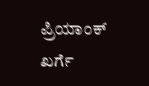ಪ್ರಿಯಾಂಕ್ ಖರ್ಗೆ